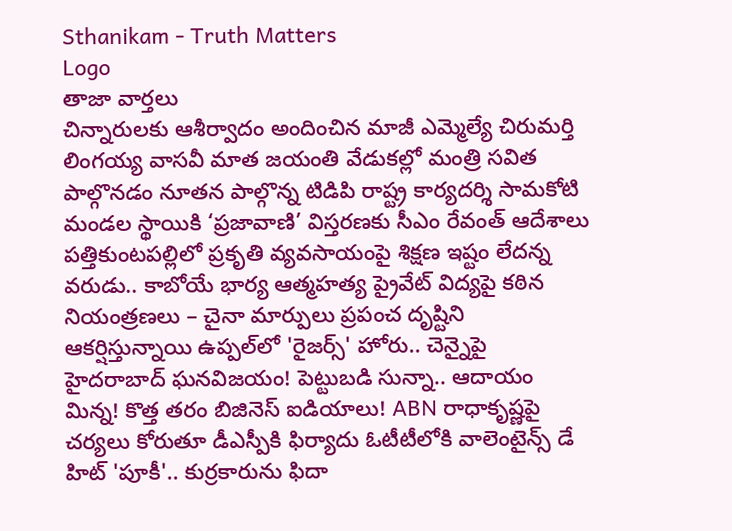Sthanikam - Truth Matters
Logo
తాజా వార్తలు
చిన్నారులకు ఆశీర్వాదం అందించిన మాజీ ఎమ్మెల్యే చిరుమర్తి లింగయ్య వాసవీ మాత జయంతి వేడుకల్లో మంత్రి సవిత పాల్గొనడం నూతన పాల్గొన్న టిడిపి రాష్ట్ర కార్యదర్శి సామకోటి మండల స్థాయికి ‘ప్రజావాణి’ విస్తరణకు సీఎం రేవంత్ ఆదేశాలు పత్తికుంటపల్లిలో ప్రకృతి వ్యవసాయంపై శిక్షణ ఇష్టం లేదన్న వరుడు.. కాబోయే భార్య ఆత్మహత్య ప్రైవేట్ విద్యపై కఠిన నియంత్రణలు – చైనా మార్పులు ప్రపంచ దృష్టిని ఆకర్షిస్తున్నాయి ఉప్పల్‌లో 'రైజర్స్' హోరు.. చెన్నైపై హైదరాబాద్ ఘనవిజయం! పెట్టుబడి సున్నా.. ఆదాయం మిన్న! కొత్త తరం బిజినెస్ ఐడియాలు! ABN రాధాకృష్ణపై చర్యలు కోరుతూ డీఎస్పీకి ఫిర్యాదు ఓటీటీలోకి వాలెంటైన్స్ డే హిట్ 'పూకీ'.. కుర్రకారును ఫిదా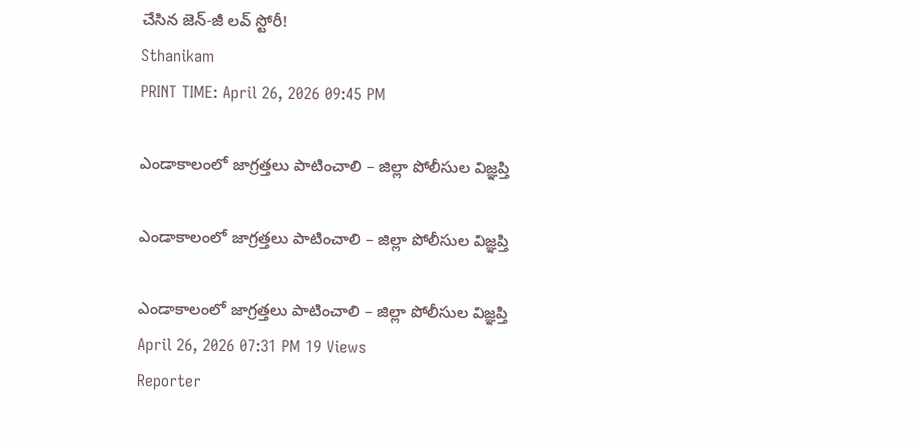చేసిన జెన్-జీ లవ్ స్టోరీ!
Sthanikam
PRINT TIME: April 26, 2026 09:45 PM

ఎండాకాలంలో జాగ్రత్తలు పాటించాలి – జిల్లా పోలీసుల విజ్ఞప్తి

ఎండాకాలంలో జాగ్రత్తలు పాటించాలి – జిల్లా పోలీసుల విజ్ఞప్తి

ఎండాకాలంలో జాగ్రత్తలు పాటించాలి – జిల్లా పోలీసుల విజ్ఞప్తి
April 26, 2026 07:31 PM 19 Views
Reporter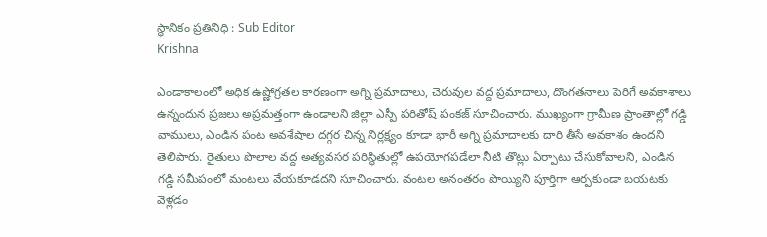స్థానికం ప్రతినిధి : Sub Editor
Krishna

ఎండాకాలంలో అధిక ఉష్ణోగ్రతల కారణంగా అగ్ని ప్రమాదాలు, చెరువుల వద్ద ప్రమాదాలు, దొంగతనాలు పెరిగే అవకాశాలు ఉన్నందున ప్రజలు అప్రమత్తంగా ఉండాలని జిల్లా ఎస్పీ పరితోష్ పంకజ్ సూచించారు. ముఖ్యంగా గ్రామీణ ప్రాంతాల్లో గడ్డి వాములు, ఎండిన పంట అవశేషాల దగ్గర చిన్న నిర్లక్ష్యం కూడా భారీ అగ్ని ప్రమాదాలకు దారి తీసే అవకాశం ఉందని తెలిపారు. రైతులు పొలాల వద్ద అత్యవసర పరిస్థితుల్లో ఉపయోగపడేలా నీటి తొట్లు ఏర్పాటు చేసుకోవాలని, ఎండిన గడ్డి సమీపంలో మంటలు వేయకూడదని సూచించారు. వంటల అనంతరం పొయ్యిని పూర్తిగా ఆర్పకుండా బయటకు వెళ్లడం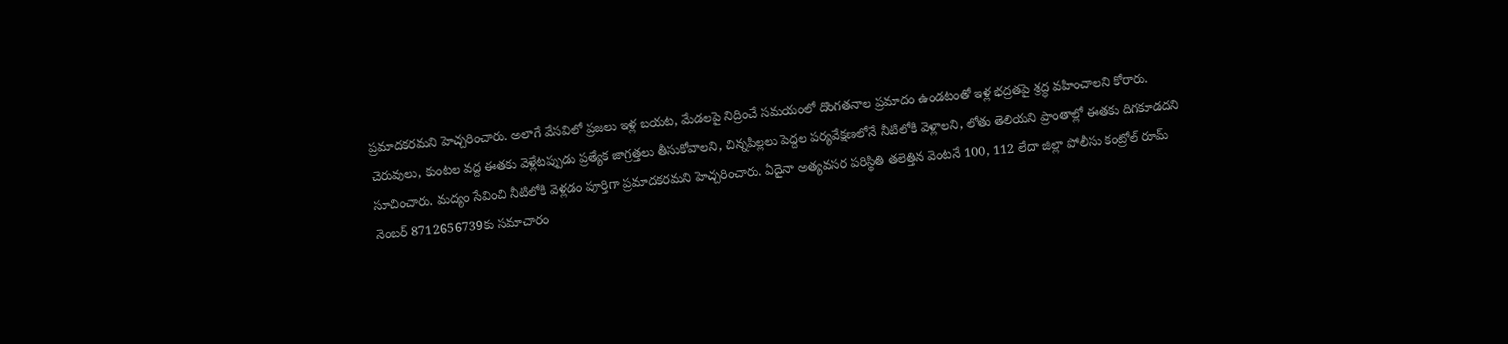ప్రమాదకరమని హెచ్చరించారు. అలాగే వేసవిలో ప్రజలు ఇళ్ల బయట, మేడలపై నిద్రించే సమయంలో దొంగతనాల ప్రమాదం ఉండటంతో ఇళ్ల భద్రతపై శ్రద్ధ వహించాలని కోరారు. చెరువులు, కుంటల వద్ద ఈతకు వెళ్లేటప్పుడు ప్రత్యేక జాగ్రత్తలు తీసుకోవాలని, చిన్నపిల్లలు పెద్దల పర్యవేక్షణలోనే నీటిలోకి వెళ్లాలని, లోతు తెలియని ప్రాంతాల్లో ఈతకు దిగకూడదని సూచించారు. మద్యం సేవించి నీటిలోకి వెళ్లడం పూర్తిగా ప్రమాదకరమని హెచ్చరించారు. ఏదైనా అత్యవసర పరిస్థితి తలెత్తిన వెంటనే 100, 112 లేదా జిల్లా పోలీసు కంట్రోల్ రూమ్ నెంబర్ 8712656739కు సమాచారం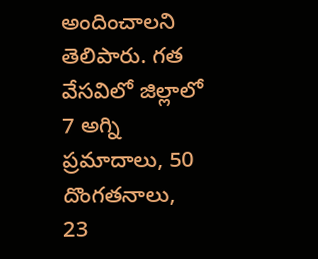అందించాలని తెలిపారు. గత వేసవిలో జిల్లాలో 7 అగ్ని ప్రమాదాలు, 50 దొంగతనాలు, 23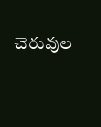చెరువుల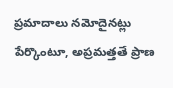ప్రమాదాలు నమోదైనట్లు పేర్కొంటూ, అప్రమత్తతే ప్రాణ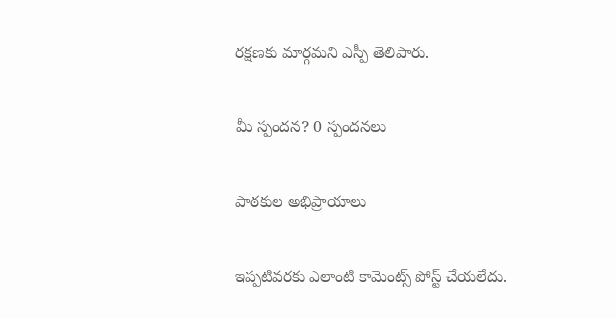రక్షణకు మార్గమని ఎస్పీ తెలిపారు.

మీ స్పందన? 0 స్పందనలు

పాఠకుల అభిప్రాయాలు

ఇప్పటివరకు ఎలాంటి కామెంట్స్ పోస్ట్ చేయలేదు.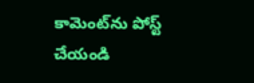కామెంట్‌ను పోస్ట్ చేయండి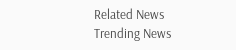Related News
Trending News